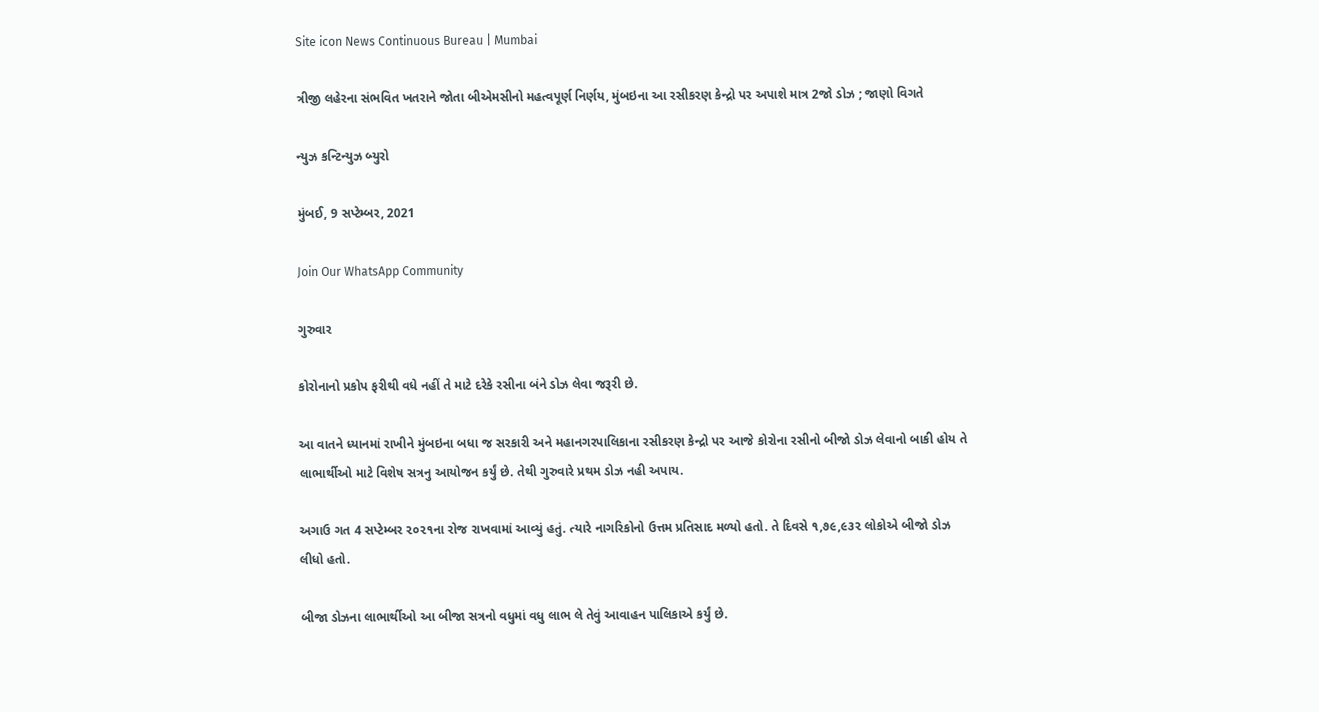Site icon News Continuous Bureau | Mumbai

ત્રીજી લહેરના સંભવિત ખતરાને જોતા બીએમસીનો મહત્વપૂર્ણ નિર્ણય, મુંબઇના આ રસીકરણ કેન્દ્રો પર અપાશે માત્ર 2જો ડોઝ ; જાણો વિગતે

ન્યુઝ કન્ટિન્યુઝ બ્યુરો

મુંબઈ, 9 સપ્ટેમ્બર, 2021

Join Our WhatsApp Community

ગુરુવાર

કોરોનાનો પ્રકોપ ફરીથી વધે નહીં તે માટે દરેકે રસીના બંને ડોઝ લેવા જરૂરી છે.

આ વાતને ધ્યાનમાં રાખીને મુંબઇના બધા જ સરકારી અને મહાનગરપાલિકાના રસીકરણ કેન્દ્રો પર આજે કોરોના રસીનો બીજો ડોઝ લેવાનો બાકી હોય તે લાભાર્થીઓ માટે વિશેષ સત્રનુ આયોજન કર્યું છે. તેથી ગુરુવારે પ્રથમ ડોઝ નહી અપાય.

અગાઉ ગત 4 સપ્ટેમ્બર ૨૦૨૧ના રોજ રાખવામાં આવ્યું હતું. ત્યારે નાગરિકોનો ઉત્તમ પ્રતિસાદ મળ્યો હતો. તે દિવસે ૧,૭૯,૯૩૨ લોકોએ બીજો ડોઝ લીધો હતો.

બીજા ડોઝના લાભાર્થીઓ આ બીજા સત્રનો વધુમાં વધુ લાભ લે તેવું આવાહન પાલિકાએ કર્યું છે.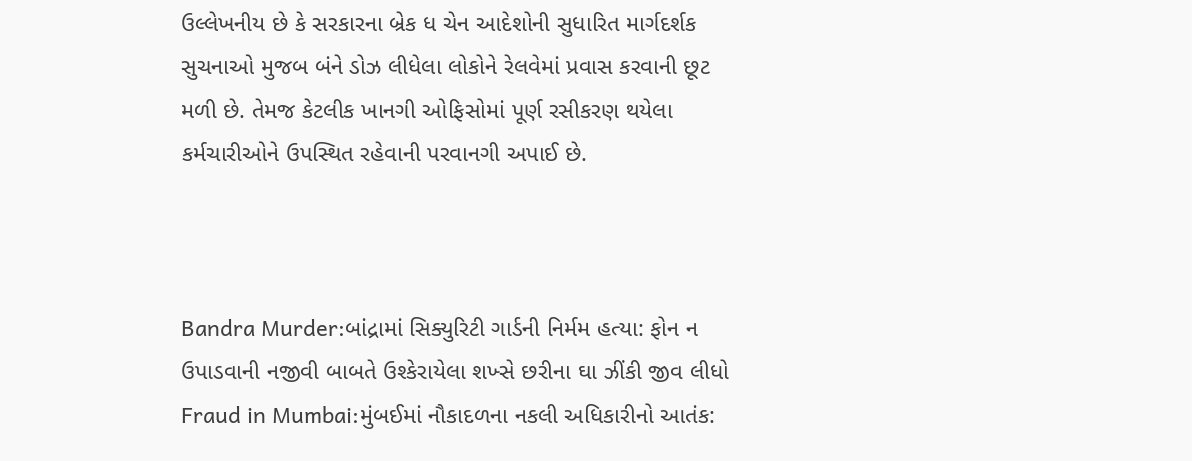ઉલ્લેખનીય છે કે સરકારના બ્રેક ધ ચેન આદેશોની સુધારિત માર્ગદર્શક સુચનાઓ મુજબ બંને ડોઝ લીધેલા લોકોને રેલવેમાં પ્રવાસ કરવાની છૂટ મળી છે. તેમજ કેટલીક ખાનગી ઓફિસોમાં પૂર્ણ રસીકરણ થયેલા કર્મચારીઓને ઉપસ્થિત રહેવાની પરવાનગી અપાઈ છે.



Bandra Murder:બાંદ્રામાં સિક્યુરિટી ગાર્ડની નિર્મમ હત્યા: ફોન ન ઉપાડવાની નજીવી બાબતે ઉશ્કેરાયેલા શખ્સે છરીના ઘા ઝીંકી જીવ લીધો
Fraud in Mumbai:મુંબઈમાં નૌકાદળના નકલી અધિકારીનો આતંક: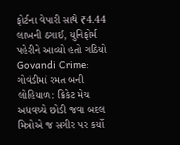ફોર્ટના વેપારી સાથે ₹4.44 લાખની ઠગાઈ, યુનિફોર્મ પહેરીને આવ્યો હતો ગઠિયો
Govandi Crime: ગોવંડીમાં રમત બની લોહિયાળ: ક્રિકેટ મેચ અધવચ્ચે છોડી જવા બદલ મિત્રોએ જ સગીર પર કર્યો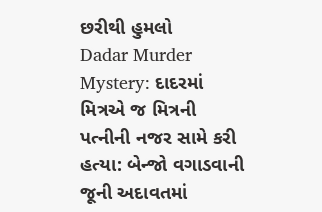છરીથી હુમલો
Dadar Murder Mystery: દાદરમાં મિત્રએ જ મિત્રની પત્નીની નજર સામે કરી હત્યા: બેન્જો વગાડવાની જૂની અદાવતમાં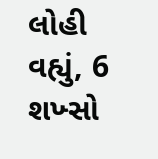લોહી વહ્યું, 6 શખ્સો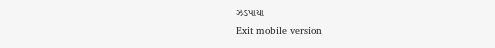ઝડપાયા
Exit mobile version